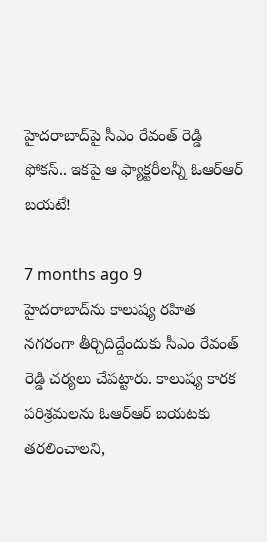హైదరాబాద్‌పై సీఎం రేవంత్ రెడ్డి ఫోకస్.. ఇకపై ఆ ఫ్యాక్టరీలన్నీ ఓఆర్ఆర్ బయటే!

7 months ago 9
హైదరాబాద్‌ను కాలుష్య రహిత నగరంగా తీర్చిదిద్దేందుకు సీఎం రేవంత్ రెడ్డి చర్యలు చేపట్టారు. కాలుష్య కారక పరిశ్రమలను ఓఆర్ఆర్ బయటకు తరలించాలని,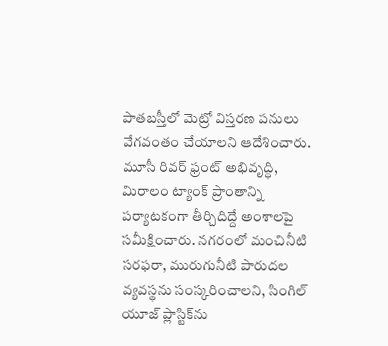పాతబస్తీలో మెట్రో విస్తరణ పనులు వేగవంతం చేయాలని ఆదేశించారు. మూసీ రివర్ ఫ్రంట్ అభివృద్ధి, మిరాలం ట్యాంక్ ప్రాంతాన్ని పర్యాటకంగా తీర్చిదిద్దే అంశాలపై సమీక్షించారు. నగరంలో మంచినీటి సరఫరా, మురుగునీటి పారుదల వ్యవస్థను సంస్కరించాలని, సింగిల్ యూజ్ ప్లాస్టిక్‌ను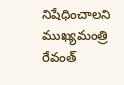నిషేధించాలని ముఖ్యమంత్రి రేవంత్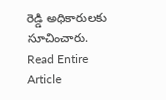రెడ్డి అధికారులకు సూచించారు.
Read Entire Article